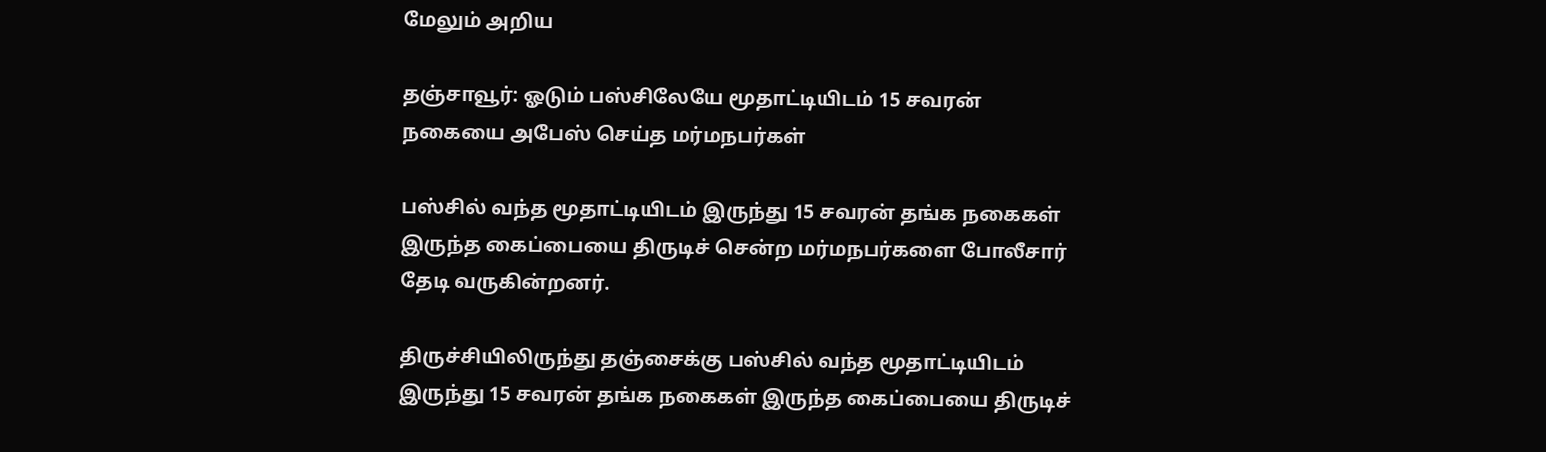மேலும் அறிய

தஞ்சாவூர்: ஓடும் பஸ்சிலேயே மூதாட்டியிடம் 15 சவரன் நகையை அபேஸ் செய்த மர்மநபர்கள்

பஸ்சில் வந்த மூதாட்டியிடம் இருந்து 15 சவரன் தங்க நகைகள் இருந்த கைப்பையை திருடிச் சென்ற மர்மநபர்களை போலீசார் தேடி வருகின்றனர்.

திருச்சியிலிருந்து தஞ்சைக்கு பஸ்சில் வந்த மூதாட்டியிடம் இருந்து 15 சவரன் தங்க நகைகள் இருந்த கைப்பையை திருடிச்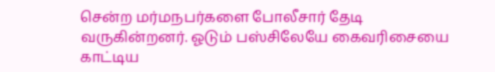சென்ற மர்மநபர்களை போலீசார் தேடி வருகின்றனர். ஓடும் பஸ்சிலேயே கைவரிசையை காட்டிய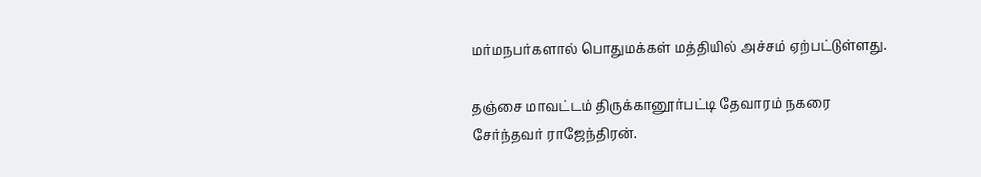மர்மநபர்களால் பொதுமக்கள் மத்தியில் அச்சம் ஏற்பட்டுள்ளது.

தஞ்சை மாவட்டம் திருக்கானூர்பட்டி தேவாரம் நகரை சேர்ந்தவர் ராஜேந்திரன்.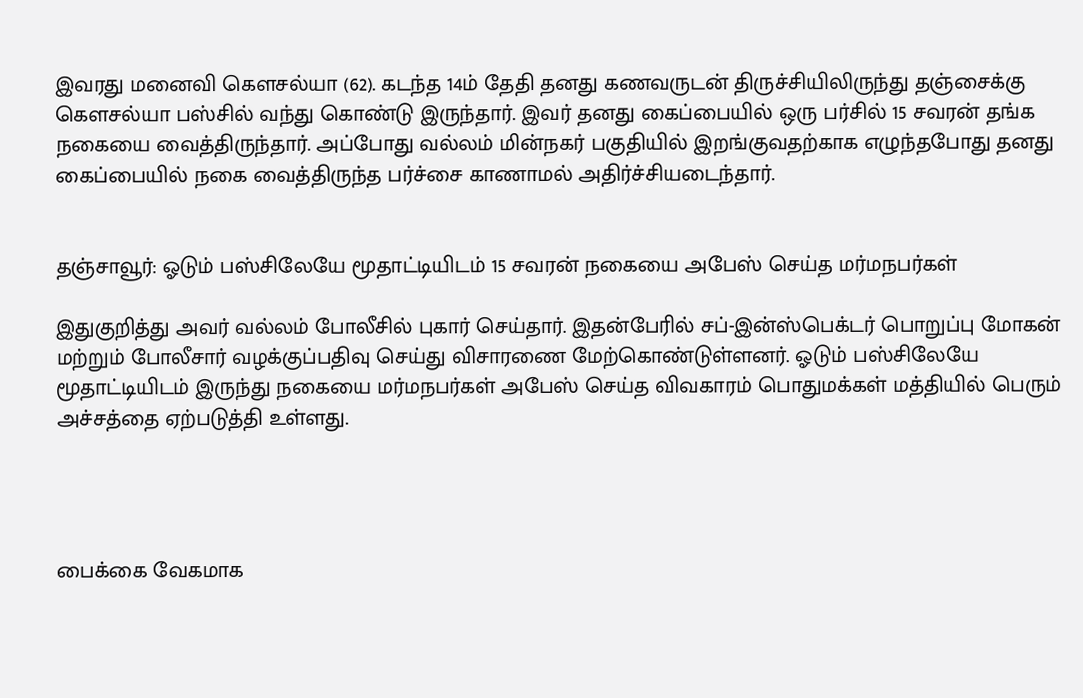இவரது மனைவி கௌசல்யா (62). கடந்த 14ம் தேதி தனது கணவருடன் திருச்சியிலிருந்து தஞ்சைக்கு கௌசல்யா பஸ்சில் வந்து கொண்டு இருந்தார். இவர் தனது கைப்பையில் ஒரு பர்சில் 15 சவரன் தங்க நகையை வைத்திருந்தார். அப்போது வல்லம் மின்நகர் பகுதியில் இறங்குவதற்காக எழுந்தபோது தனது கைப்பையில் நகை வைத்திருந்த பர்ச்சை காணாமல் அதிர்ச்சியடைந்தார்.


தஞ்சாவூர்: ஓடும் பஸ்சிலேயே மூதாட்டியிடம் 15 சவரன் நகையை அபேஸ் செய்த மர்மநபர்கள்

இதுகுறித்து அவர் வல்லம் போலீசில் புகார் செய்தார். இதன்பேரில் சப்-இன்ஸ்பெக்டர் பொறுப்பு மோகன் மற்றும் போலீசார் வழக்குப்பதிவு செய்து விசாரணை மேற்கொண்டுள்ளனர். ஓடும் பஸ்சிலேயே மூதாட்டியிடம் இருந்து நகையை மர்மநபர்கள் அபேஸ் செய்த விவகாரம் பொதுமக்கள் மத்தியில் பெரும் அச்சத்தை ஏற்படுத்தி உள்ளது.




பைக்கை வேகமாக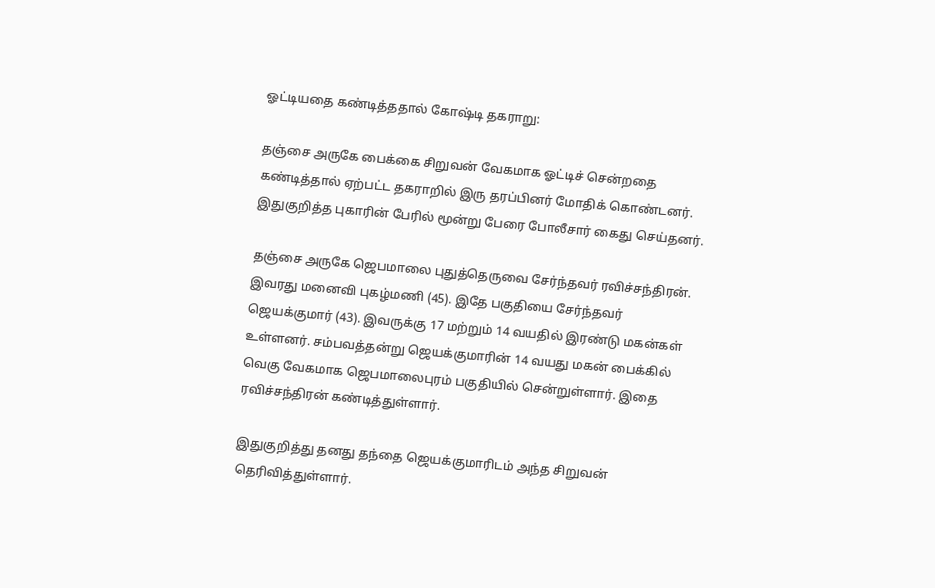ஓட்டியதை கண்டித்ததால் கோஷ்டி தகராறு:

தஞ்சை அருகே பைக்கை சிறுவன் வேகமாக ஓட்டிச் சென்றதை கண்டித்தால் ஏற்பட்ட தகராறில் இரு தரப்பினர் மோதிக் கொண்டனர். இதுகுறித்த புகாரின் பேரில் மூன்று பேரை போலீசார் கைது செய்தனர்.

தஞ்சை அருகே ஜெபமாலை புதுத்தெருவை சேர்ந்தவர் ரவிச்சந்திரன். இவரது மனைவி புகழ்மணி (45). இதே பகுதியை சேர்ந்தவர் ஜெயக்குமார் (43). இவருக்கு 17 மற்றும் 14 வயதில் இரண்டு மகன்கள் உள்ளனர். சம்பவத்தன்று ஜெயக்குமாரின் 14 வயது மகன் பைக்கில் வெகு வேகமாக ஜெபமாலைபுரம் பகுதியில் சென்றுள்ளார். இதை ரவிச்சந்திரன் கண்டித்துள்ளார்.

இதுகுறித்து தனது தந்தை ஜெயக்குமாரிடம் அந்த சிறுவன் தெரிவித்துள்ளார்.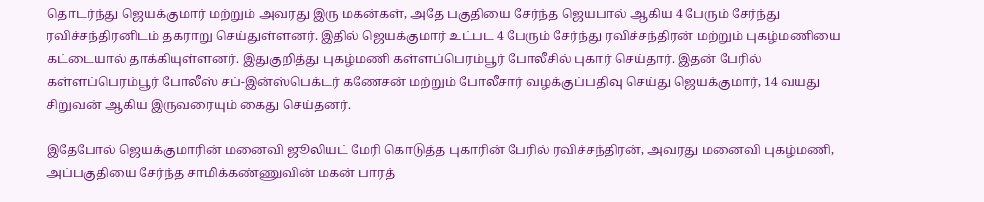தொடர்ந்து ஜெயக்குமார் மற்றும் அவரது இரு மகன்கள், அதே பகுதியை சேர்ந்த ஜெயபால் ஆகிய 4 பேரும் சேர்ந்து ரவிச்சந்திரனிடம் தகராறு செய்துள்ளனர். இதில் ஜெயக்குமார் உட்பட 4 பேரும் சேர்ந்து ரவிச்சந்திரன் மற்றும் புகழ்மணியை கட்டையால் தாக்கியுள்ளனர். இதுகுறித்து புகழ்மணி கள்ளப்பெரம்பூர் போலீசில் புகார் செய்தார். இதன் பேரில் கள்ளப்பெரம்பூர் போலீஸ் சப்-இன்ஸ்பெக்டர் கணேசன் மற்றும் போலீசார் வழக்குப்பதிவு செய்து ஜெயக்குமார், 14 வயது சிறுவன் ஆகிய இருவரையும் கைது செய்தனர்.

இதேபோல் ஜெயக்குமாரின் மனைவி ஜூலியட் மேரி கொடுத்த புகாரின் பேரில் ரவிச்சந்திரன், அவரது மனைவி புகழ்மணி, அப்பகுதியை சேர்ந்த சாமிக்கண்ணுவின் மகன் பாரத்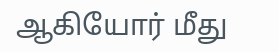ஆகியோர் மீது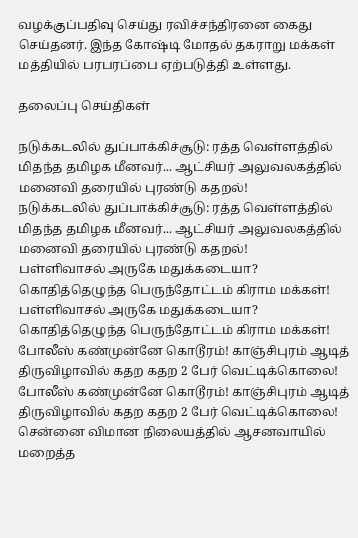வழக்குப்பதிவு செய்து ரவிச்சந்திரனை கைது செய்தனர். இந்த கோஷ்டி மோதல் தகராறு மக்கள் மத்தியில் பரபரப்பை ஏற்படுத்தி உள்ளது.

தலைப்பு செய்திகள்

நடுக்கடலில் துப்பாக்கிச்சூடு: ரத்த வெள்ளத்தில் மிதந்த தமிழக மீனவர்... ஆட்சியர் அலுவலகத்தில் மனைவி தரையில் புரண்டு கதறல்!
நடுக்கடலில் துப்பாக்கிச்சூடு: ரத்த வெள்ளத்தில் மிதந்த தமிழக மீனவர்... ஆட்சியர் அலுவலகத்தில் மனைவி தரையில் புரண்டு கதறல்!
பள்ளிவாசல் அருகே மதுக்கடையா? கொதித்தெழுந்த பெருந்தோட்டம் கிராம மக்கள்!
பள்ளிவாசல் அருகே மதுக்கடையா? கொதித்தெழுந்த பெருந்தோட்டம் கிராம மக்கள்!
போலீஸ் கண்முன்னே கொடூரம்! காஞ்சிபுரம் ஆடித் திருவிழாவில் கதற கதற 2 பேர் வெட்டிக்கொலை!
போலீஸ் கண்முன்னே கொடூரம்! காஞ்சிபுரம் ஆடித் திருவிழாவில் கதற கதற 2 பேர் வெட்டிக்கொலை!
சென்னை விமான நிலையத்தில் ஆசனவாயில் மறைத்த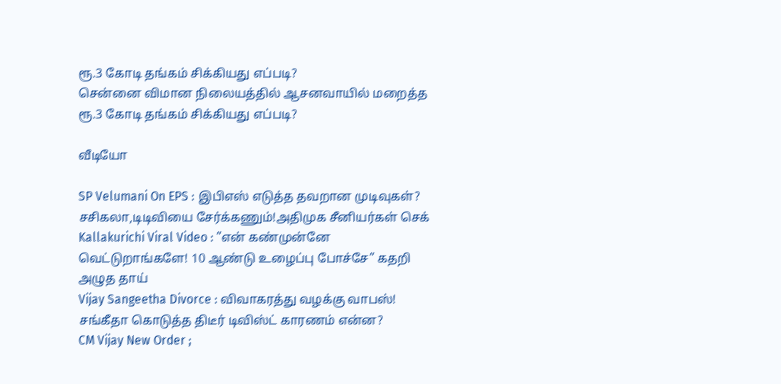ரூ.3 கோடி தங்கம் சிக்கியது எப்படி?
சென்னை விமான நிலையத்தில் ஆசனவாயில் மறைத்த ரூ.3 கோடி தங்கம் சிக்கியது எப்படி?

வீடியோ

SP Velumani On EPS : இபிஎஸ் எடுத்த தவறான முடிவுகள்? சசிகலா,டிடிவியை சேர்க்கணும்!அதிமுக சீனியர்கள் செக்
Kallakurichi Viral Video : ”என் கண்முன்னே வெட்டுறாங்களே! 10 ஆண்டு உழைப்பு போச்சே” கதறி அழுத தாய்
Vijay Sangeetha Divorce : விவாகரத்து வழக்கு வாபஸ்! சங்கீதா கொடுத்த திடீர் டிவிஸ்ட் காரணம் என்ன?
CM Vijay New Order ;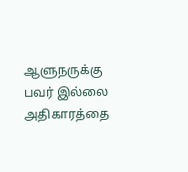ஆளுநருக்கு பவர் இல்லை அதிகாரத்தை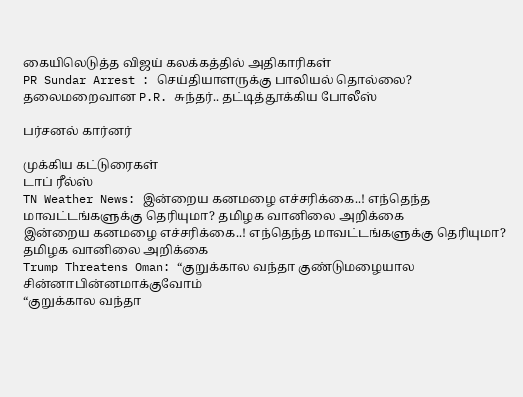கையிலெடுத்த விஜய் கலக்கத்தில் அதிகாரிகள்
PR Sundar Arrest : செய்தியாளருக்கு பாலியல் தொல்லை? தலைமறைவான P.R. சுந்தர்.. தட்டித்தூக்கிய போலீஸ்

பர்சனல் கார்னர்

முக்கிய கட்டுரைகள்
டாப் ரீல்ஸ்
TN Weather News: இன்றைய கனமழை எச்சரிக்கை..! எந்தெந்த மாவட்டங்களுக்கு தெரியுமா? தமிழக வானிலை அறிக்கை
இன்றைய கனமழை எச்சரிக்கை..! எந்தெந்த மாவட்டங்களுக்கு தெரியுமா? தமிழக வானிலை அறிக்கை
Trump Threatens Oman: “குறுக்கால வந்தா குண்டுமழையால சின்னாபின்னமாக்குவோம்
“குறுக்கால வந்தா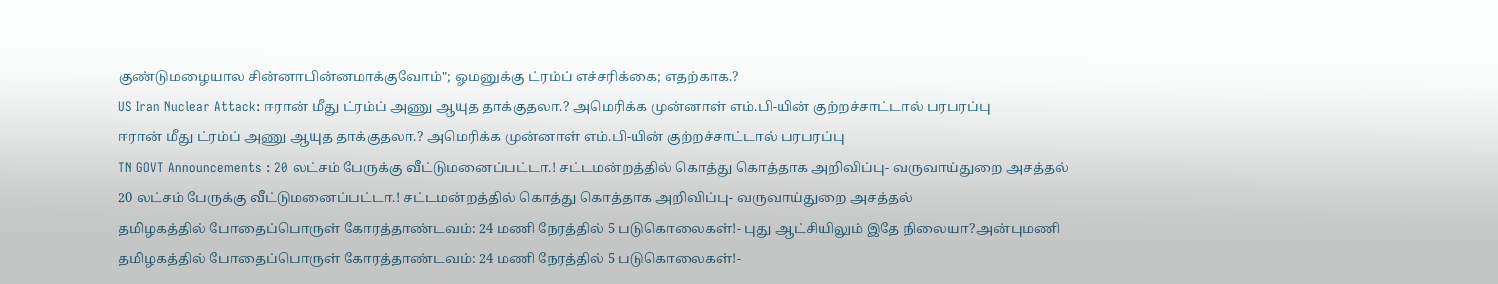குண்டுமழையால சின்னாபின்னமாக்குவோம்"; ஓமனுக்கு ட்ரம்ப் எச்சரிக்கை; எதற்காக.?
US Iran Nuclear Attack: ஈரான் மீது ட்ரம்ப் அணு ஆயுத தாக்குதலா.? அமெரிக்க முன்னாள் எம்.பி-யின் குற்றச்சாட்டால் பரபரப்பு
ஈரான் மீது ட்ரம்ப் அணு ஆயுத தாக்குதலா.? அமெரிக்க முன்னாள் எம்.பி-யின் குற்றச்சாட்டால் பரபரப்பு
TN GOVT Announcements : 20 லட்சம் பேருக்கு வீட்டுமனைப்பட்டா.! சட்டமன்றத்தில் கொத்து கொத்தாக அறிவிப்பு- வருவாய்துறை அசத்தல்
20 லட்சம் பேருக்கு வீட்டுமனைப்பட்டா.! சட்டமன்றத்தில் கொத்து கொத்தாக அறிவிப்பு- வருவாய்துறை அசத்தல்
தமிழகத்தில் போதைப்பொருள் கோரத்தாண்டவம்: 24 மணி நேரத்தில் 5 படுகொலைகள்!- புது ஆட்சியிலும் இதே நிலையா?அன்புமணி
தமிழகத்தில் போதைப்பொருள் கோரத்தாண்டவம்: 24 மணி நேரத்தில் 5 படுகொலைகள்!-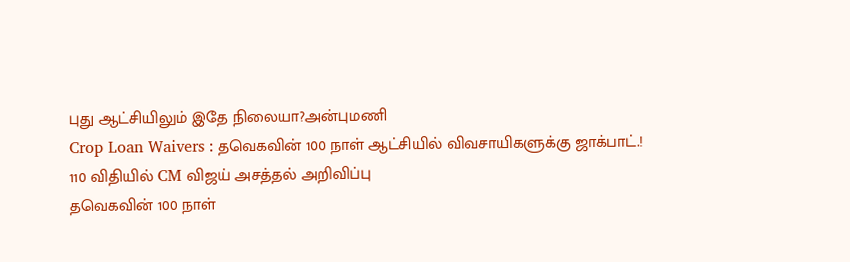புது ஆட்சியிலும் இதே நிலையா?அன்புமணி
Crop Loan Waivers : தவெகவின் 100 நாள் ஆட்சியில் விவசாயிகளுக்கு ஜாக்பாட்.! 110 விதியில் CM விஜய் அசத்தல் அறிவிப்பு
தவெகவின் 100 நாள்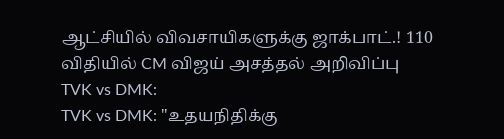ஆட்சியில் விவசாயிகளுக்கு ஜாக்பாட்.! 110 விதியில் CM விஜய் அசத்தல் அறிவிப்பு
TVK vs DMK:
TVK vs DMK: "உதயநிதிக்கு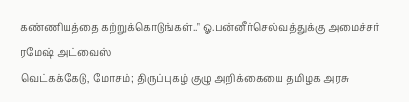கண்ணியத்தை கற்றுக்கொடுங்கள்.." ஓ.பன்னீர்செல்வத்துக்கு அமைச்சர் ரமேஷ் அட்வைஸ்
வெட்கக்கேடு, மோசம்; திருப்புகழ் குழு அறிக்கையை தமிழக அரசு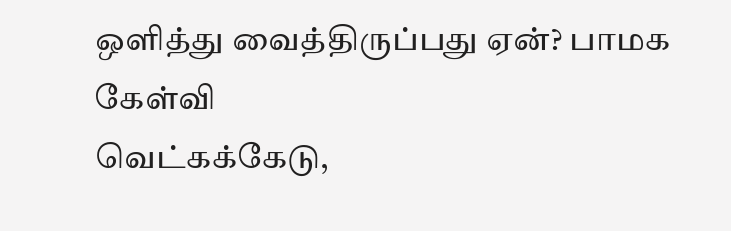ஒளித்து வைத்திருப்பது ஏன்? பாமக கேள்வி
வெட்கக்கேடு,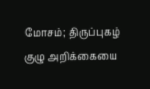மோசம்; திருப்புகழ் குழு அறிக்கையை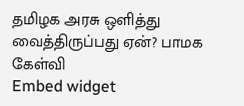தமிழக அரசு ஒளித்து வைத்திருப்பது ஏன்? பாமக கேள்வி
Embed widget